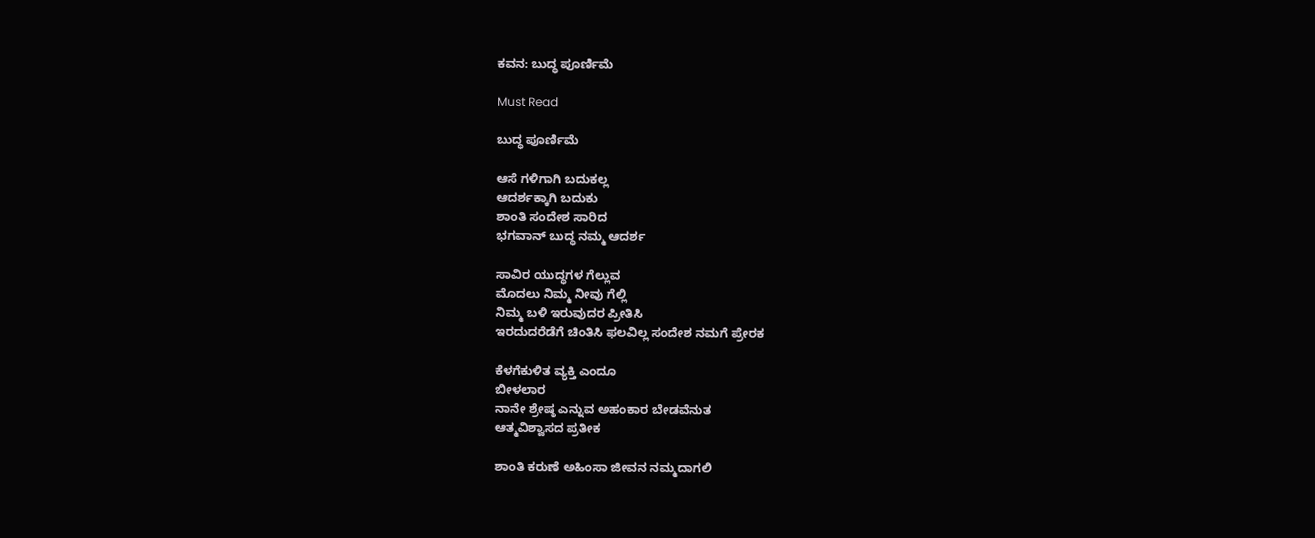ಕವನ: ಬುದ್ಧ ಪೂರ್ಣಿಮೆ

Must Read

ಬುದ್ಧ ಪೂರ್ಣಿಮೆ

ಆಸೆ ಗಳಿಗಾಗಿ ಬದುಕಲ್ಲ
ಆದರ್ಶಕ್ಕಾಗಿ ಬದುಕು
ಶಾಂತಿ ಸಂದೇಶ ಸಾರಿದ
ಭಗವಾನ್ ಬುದ್ಧ ನಮ್ಮ ಆದರ್ಶ

ಸಾವಿರ ಯುದ್ಧಗಳ ಗೆಲ್ಲುವ
ಮೊದಲು ನಿಮ್ಮ ನೀವು ಗೆಲ್ಲಿ
ನಿಮ್ಮ ಬಳಿ ಇರುವುದರ ಪ್ರೀತಿಸಿ
ಇರದುದರೆಡೆಗೆ ಚಿಂತಿಸಿ ಫಲವಿಲ್ಲ ಸಂದೇಶ ನಮಗೆ ಪ್ರೇರಕ

ಕೆಳಗೆಕುಳಿತ ವ್ಯಕ್ತಿ ಎಂದೂ
ಬೀಳಲಾರ
ನಾನೇ ಶ್ರೇಷ್ಠ ಎನ್ನುವ ಅಹಂಕಾರ ಬೇಡವೆನುತ
ಆತ್ಮವಿಶ್ವಾಸದ ಪ್ರತೀಕ

ಶಾಂತಿ ಕರುಣೆ ಅಹಿಂಸಾ ಜೀವನ ನಮ್ಮದಾಗಲಿ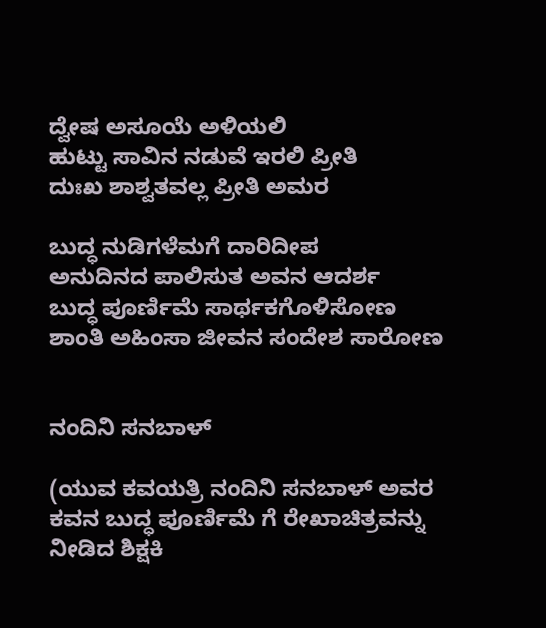ದ್ವೇಷ ಅಸೂಯೆ ಅಳಿಯಲಿ
ಹುಟ್ಟು ಸಾವಿನ ನಡುವೆ ಇರಲಿ ಪ್ರೀತಿ
ದುಃಖ ಶಾಶ್ವತವಲ್ಲ ಪ್ರೀತಿ ಅಮರ

ಬುದ್ಧ ನುಡಿಗಳೆಮಗೆ ದಾರಿದೀಪ
ಅನುದಿನದ ಪಾಲಿಸುತ ಅವನ ಆದರ್ಶ
ಬುದ್ಧ ಪೂರ್ಣಿಮೆ ಸಾರ್ಥಕಗೊಳಿಸೋಣ
ಶಾಂತಿ ಅಹಿಂಸಾ ಜೀವನ ಸಂದೇಶ ಸಾರೋಣ


ನಂದಿನಿ ಸನಬಾಳ್

(ಯುವ ಕವಯತ್ರಿ ನಂದಿನಿ ಸನಬಾಳ್ ಅವರ ಕವನ ಬುದ್ಧ ಪೂರ್ಣಿಮೆ ಗೆ ರೇಖಾಚಿತ್ರವನ್ನು ನೀಡಿದ ಶಿಕ್ಷಕಿ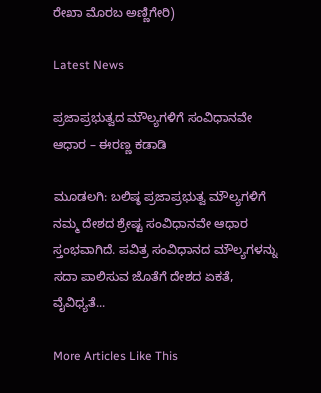ರೇಖಾ ಮೊರಬ ಅಣ್ಣಿಗೇರಿ)

Latest News

ಪ್ರಜಾಪ್ರಭುತ್ವದ ಮೌಲ್ಯಗಳಿಗೆ ಸಂವಿಧಾನವೇ ಆಧಾರ – ಈರಣ್ಣ ಕಡಾಡಿ

ಮೂಡಲಗಿ: ಬಲಿಷ್ಠ ಪ್ರಜಾಪ್ರಭುತ್ವ ಮೌಲ್ಯಗಳಿಗೆ ನಮ್ಮ ದೇಶದ ಶ್ರೇಷ್ಟ ಸಂವಿಧಾನವೇ ಆಧಾರ ಸ್ತಂಭವಾಗಿದೆ. ಪವಿತ್ರ ಸಂವಿಧಾನದ ಮೌಲ್ಯಗಳನ್ನು ಸದಾ ಪಾಲಿಸುವ ಜೊತೆಗೆ ದೇಶದ ಏಕತೆ, ವೈವಿಧ್ಯತೆ...

More Articles Like This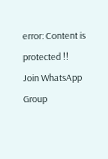error: Content is protected !!
Join WhatsApp Group